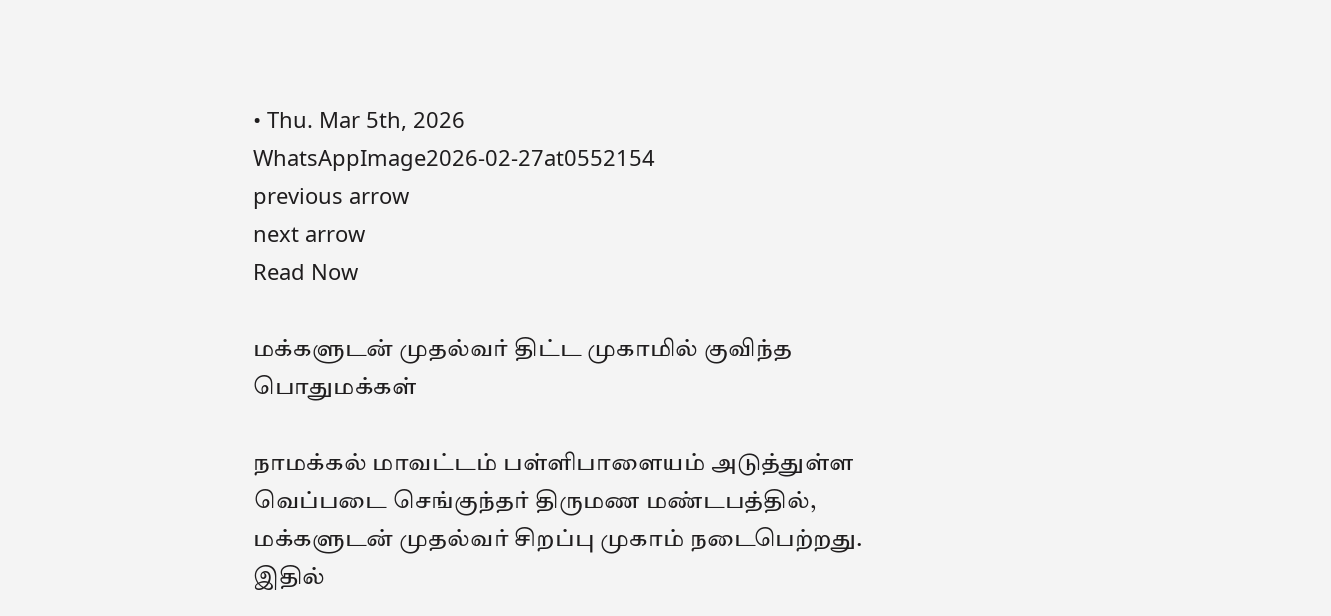• Thu. Mar 5th, 2026
WhatsAppImage2026-02-27at0552154
previous arrow
next arrow
Read Now

மக்களுடன் முதல்வர் திட்ட முகாமில் குவிந்த பொதுமக்கள்

நாமக்கல் மாவட்டம் பள்ளிபாளையம் அடுத்துள்ள வெப்படை செங்குந்தர் திருமண மண்டபத்தில், மக்களுடன் முதல்வர் சிறப்பு முகாம் நடைபெற்றது.
இதில்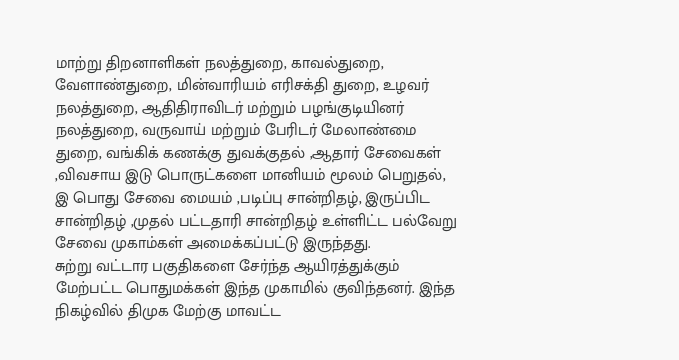மாற்று திறனாளிகள் நலத்துறை, காவல்துறை, வேளாண்துறை, மின்வாரியம் எரிசக்தி துறை, உழவர் நலத்துறை, ஆதிதிராவிடர் மற்றும் பழங்குடியினர் நலத்துறை, வருவாய் மற்றும் பேரிடர் மேலாண்மை துறை, வங்கிக் கணக்கு துவக்குதல் ,ஆதார் சேவைகள் ,விவசாய இடு பொருட்களை மானியம் மூலம் பெறுதல், இ பொது சேவை மையம் ,படிப்பு சான்றிதழ், இருப்பிட சான்றிதழ் ,முதல் பட்டதாரி சான்றிதழ் உள்ளிட்ட பல்வேறு சேவை முகாம்கள் அமைக்கப்பட்டு இருந்தது.
சுற்று வட்டார பகுதிகளை சேர்ந்த ஆயிரத்துக்கும் மேற்பட்ட பொதுமக்கள் இந்த முகாமில் குவிந்தனர். இந்த நிகழ்வில் திமுக மேற்கு மாவட்ட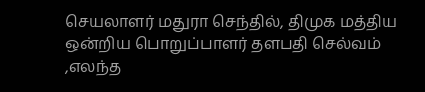செயலாளர் மதுரா செந்தில், திமுக மத்திய ஒன்றிய பொறுப்பாளர் தளபதி செல்வம் ,எலந்த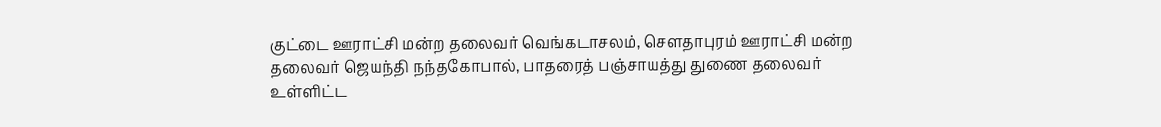குட்டை ஊராட்சி மன்ற தலைவர் வெங்கடாசலம், சௌதாபுரம் ஊராட்சி மன்ற தலைவர் ஜெயந்தி நந்தகோபால், பாதரைத் பஞ்சாயத்து துணை தலைவர் உள்ளிட்ட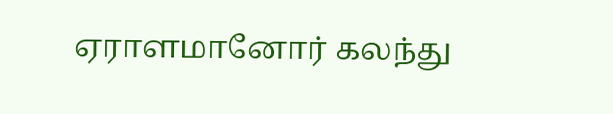ஏராளமானோர் கலந்து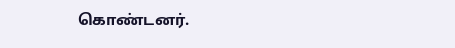கொண்டனர்.